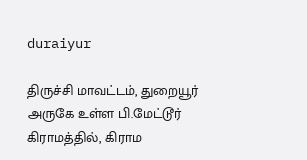duraiyur

திருச்சி மாவட்டம், துறையூர் அருகே உள்ள பி.மேட்டூர் கிராமத்தில், கிராம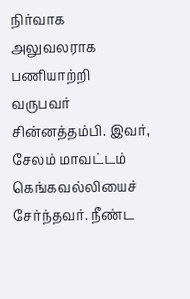நிர்வாக அலுவலராக பணியாற்றி வருபவர் சின்னத்தம்பி. இவர், சேலம் மாவட்டம் கெங்கவல்லியைச் சேர்ந்தவர். நீண்ட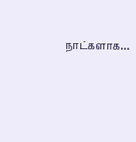நாட்களாக…